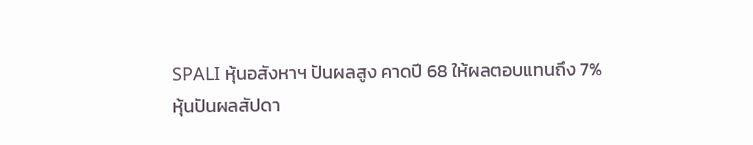SPALI หุ้นอสังหาฯ ปันผลสูง คาดปี 68 ให้ผลตอบแทนถึง 7%
หุ้นปันผลสัปดา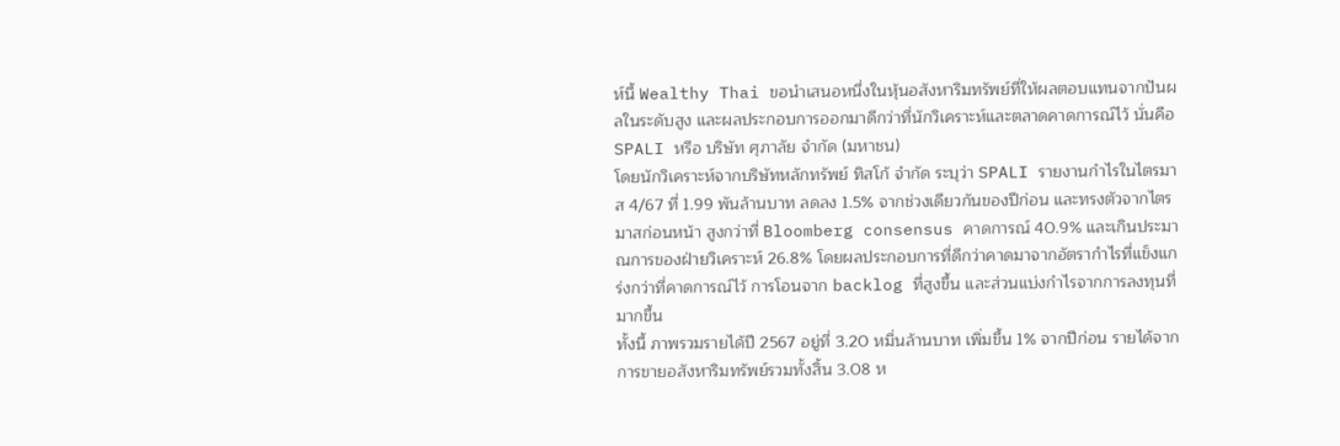ห์นี้ Wealthy Thai ขอนำเสนอหนึ่งในหุ้นอสังหาริมทรัพย์ที่ให้ผลตอบแทนจากปันผลในระดับสูง และผลประกอบการออกมาดีกว่าที่นักวิเคราะห์และตลาดคาดการณ์ไว้ นั่นคือ SPALI หรือ บริษัท ศุภาลัย จำกัด (มหาชน)
โดยนักวิเคราะห์จากบริษัทหลักทรัพย์ ทิสโก้ จำกัด ระบุว่า SPALI รายงานกำไรในไตรมาส 4/67 ที่ 1.99 พันล้านบาท ลดลง 1.5% จากช่วงเดียวกันของปีก่อน และทรงตัวจากไตรมาสก่อนหน้า สูงกว่าที่ Bloomberg consensus คาดการณ์ 40.9% และเกินประมาณการของฝ่ายวิเคราะห์ 26.8% โดยผลประกอบการที่ดีกว่าคาดมาจากอัตรากำไรที่แข็งแกร่งกว่าที่คาดการณ์ไว้ การโอนจาก backlog ที่สูงขึ้น และส่วนแบ่งกำไรจากการลงทุนที่มากขึ้น
ทั้งนี้ ภาพรวมรายได้ปี 2567 อยู่ที่ 3.20 หมื่นล้านบาท เพิ่มขึ้น 1% จากปีก่อน รายได้จากการขายอสังหาริมทรัพย์รวมทั้งสิ้น 3.08 ห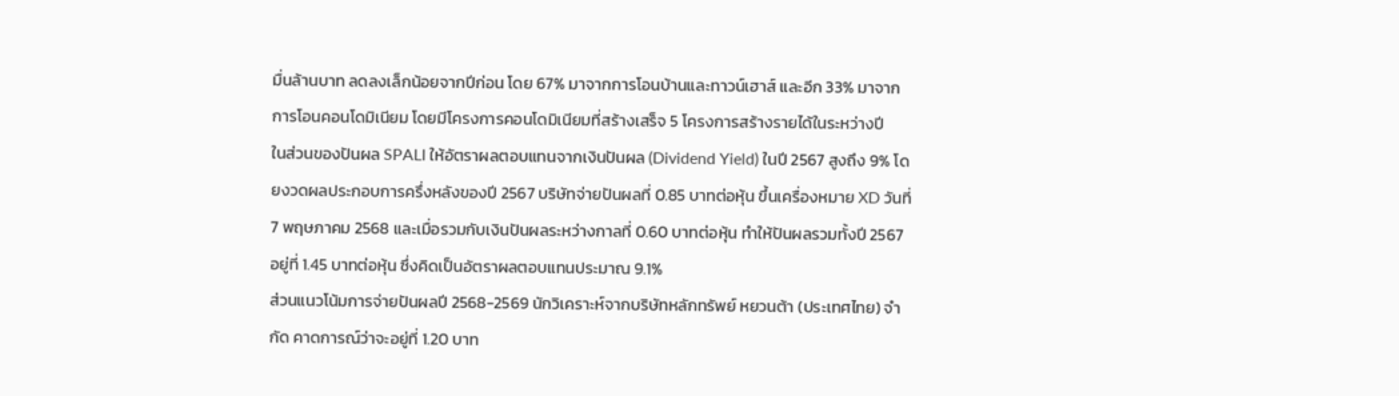มื่นล้านบาท ลดลงเล็กน้อยจากปีก่อน โดย 67% มาจากการโอนบ้านและทาวน์เฮาส์ และอีก 33% มาจากการโอนคอนโดมิเนียม โดยมีโครงการคอนโดมิเนียมที่สร้างเสร็จ 5 โครงการสร้างรายได้ในระหว่างปี
ในส่วนของปันผล SPALI ให้อัตราผลตอบแทนจากเงินปันผล (Dividend Yield) ในปี 2567 สูงถึง 9% โดยงวดผลประกอบการครึ่งหลังของปี 2567 บริษัทจ่ายปันผลที่ 0.85 บาทต่อหุ้น ขึ้นเครื่องหมาย XD วันที่ 7 พฤษภาคม 2568 และเมื่อรวมกับเงินปันผลระหว่างกาลที่ 0.60 บาทต่อหุ้น ทำให้ปันผลรวมทั้งปี 2567 อยู่ที่ 1.45 บาทต่อหุ้น ซึ่งคิดเป็นอัตราผลตอบแทนประมาณ 9.1%
ส่วนแนวโน้มการจ่ายปันผลปี 2568-2569 นักวิเคราะห์จากบริษัทหลักทรัพย์ หยวนต้า (ประเทศไทย) จำกัด คาดการณ์ว่าจะอยู่ที่ 1.20 บาท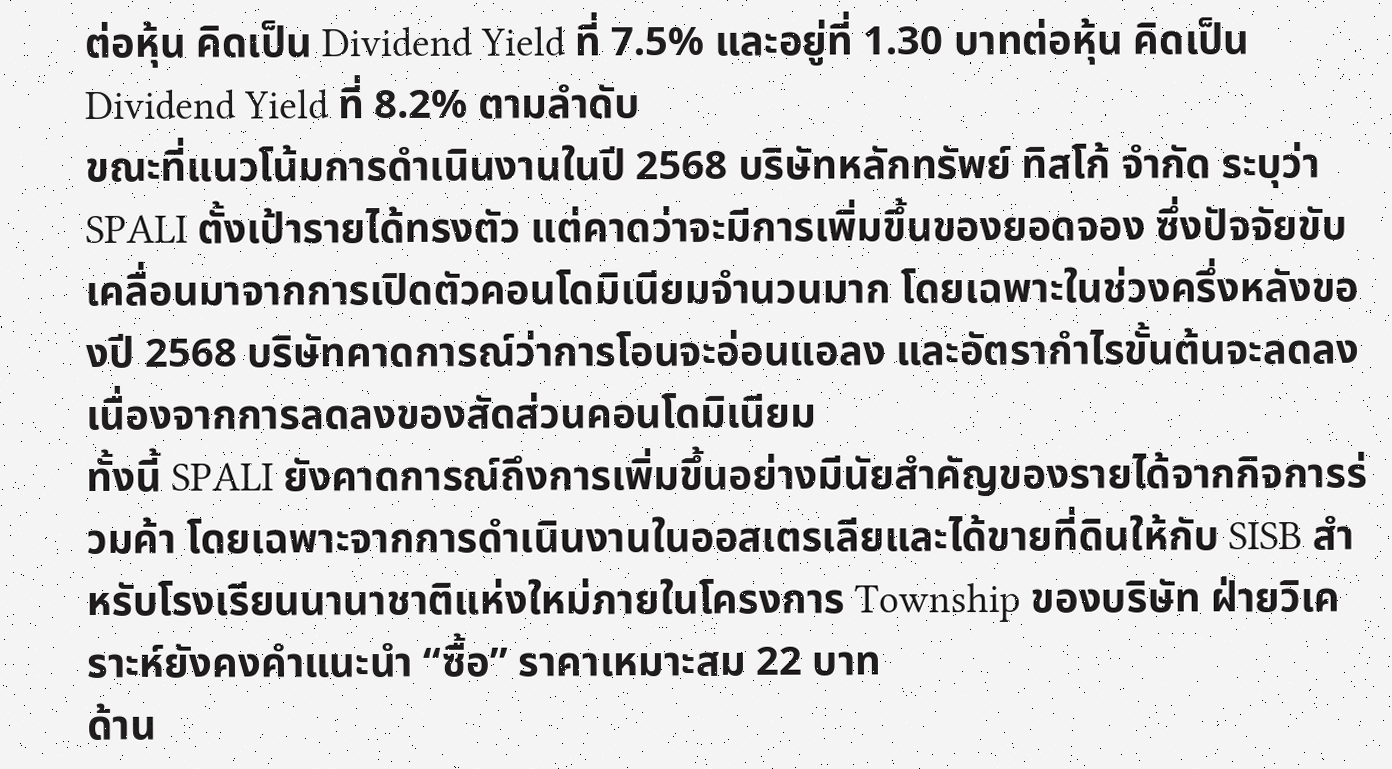ต่อหุ้น คิดเป็น Dividend Yield ที่ 7.5% และอยู่ที่ 1.30 บาทต่อหุ้น คิดเป็น Dividend Yield ที่ 8.2% ตามลำดับ
ขณะที่แนวโน้มการดำเนินงานในปี 2568 บริษัทหลักทรัพย์ ทิสโก้ จำกัด ระบุว่า SPALI ตั้งเป้ารายได้ทรงตัว แต่คาดว่าจะมีการเพิ่มขึ้นของยอดจอง ซึ่งปัจจัยขับเคลื่อนมาจากการเปิดตัวคอนโดมิเนียมจำนวนมาก โดยเฉพาะในช่วงครึ่งหลังของปี 2568 บริษัทคาดการณ์ว่าการโอนจะอ่อนแอลง และอัตรากำไรขั้นต้นจะลดลงเนื่องจากการลดลงของสัดส่วนคอนโดมิเนียม
ทั้งนี้ SPALI ยังคาดการณ์ถึงการเพิ่มขึ้นอย่างมีนัยสำคัญของรายได้จากกิจการร่วมค้า โดยเฉพาะจากการดำเนินงานในออสเตรเลียและได้ขายที่ดินให้กับ SISB สำหรับโรงเรียนนานาชาติแห่งใหม่ภายในโครงการ Township ของบริษัท ฝ่ายวิเคราะห์ยังคงคำแนะนำ “ซื้อ” ราคาเหมาะสม 22 บาท
ด้าน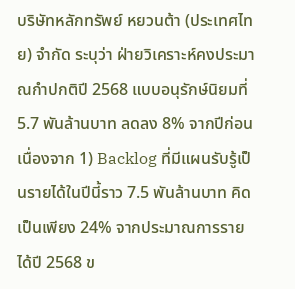บริษัทหลักทรัพย์ หยวนต้า (ประเทศไทย) จำกัด ระบุว่า ฝ่ายวิเคราะห์คงประมาณกำปกติปี 2568 แบบอนุรักษ์นิยมที่ 5.7 พันล้านบาท ลดลง 8% จากปีก่อน เนื่องจาก 1) Backlog ที่มีแผนรับรู้เป็นรายได้ในปีนี้ราว 7.5 พันล้านบาท คิดเป็นเพียง 24% จากประมาณการรายได้ปี 2568 ข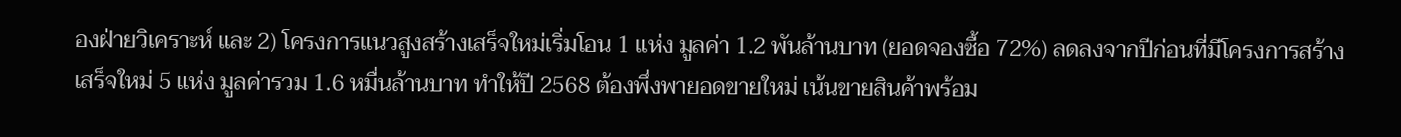องฝ่ายวิเคราะห์ และ 2) โครงการแนวสูงสร้างเสร็จใหม่เริ่มโอน 1 แห่ง มูลค่า 1.2 พันล้านบาท (ยอดจองซื้อ 72%) ลดลงจากปีก่อนที่มีโครงการสร้างเสร็จใหม่ 5 แห่ง มูลค่ารวม 1.6 หมื่นล้านบาท ทำให้ปี 2568 ต้องพึ่งพายอดขายใหม่ เน้นขายสินค้าพร้อม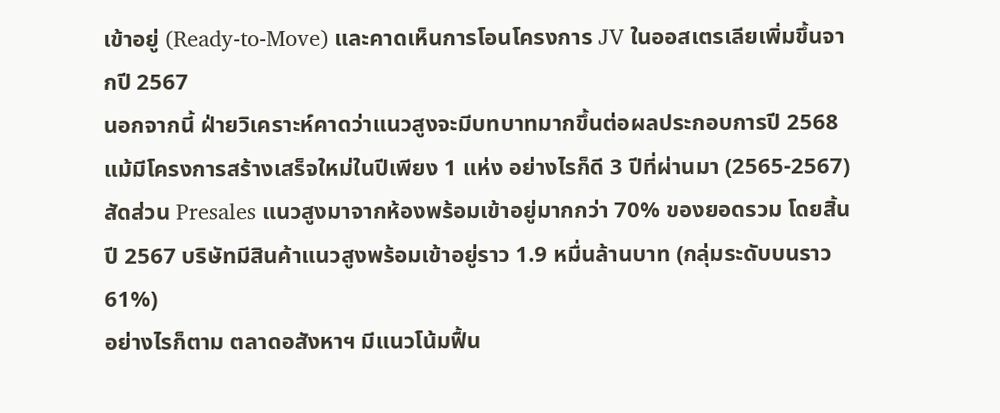เข้าอยู่ (Ready-to-Move) และคาดเห็นการโอนโครงการ JV ในออสเตรเลียเพิ่มขึ้นจากปี 2567
นอกจากนี้ ฝ่ายวิเคราะห์คาดว่าแนวสูงจะมีบทบาทมากขึ้นต่อผลประกอบการปี 2568 แม้มีโครงการสร้างเสร็จใหม่ในปีเพียง 1 แห่ง อย่างไรก็ดี 3 ปีที่ผ่านมา (2565-2567) สัดส่วน Presales แนวสูงมาจากห้องพร้อมเข้าอยู่มากกว่า 70% ของยอดรวม โดยสิ้นปี 2567 บริษัทมีสินค้าแนวสูงพร้อมเข้าอยู่ราว 1.9 หมื่นล้านบาท (กลุ่มระดับบนราว 61%)
อย่างไรก็ตาม ตลาดอสังหาฯ มีแนวโน้มฟื้น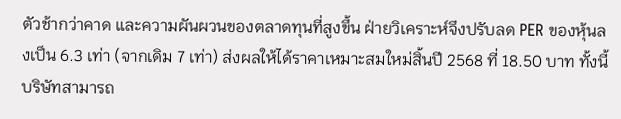ตัวช้ากว่าคาด และความผันผวนของตลาดทุนที่สูงขึ้น ฝ่ายวิเคราะห์จึงปรับลด PER ของหุ้นลงเป็น 6.3 เท่า (จากเดิม 7 เท่า) ส่งผลให้ได้ราคาเหมาะสมใหม่สิ้นปี 2568 ที่ 18.50 บาท ทั้งนี้ บริษัทสามารถ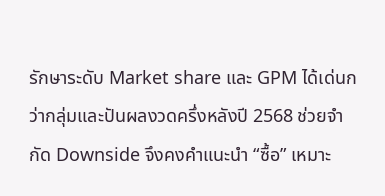รักษาระดับ Market share และ GPM ได้เด่นกว่ากลุ่มและปันผลงวดครึ่งหลังปี 2568 ช่วยจำกัด Downside จึงคงคำแนะนำ “ซื้อ” เหมาะ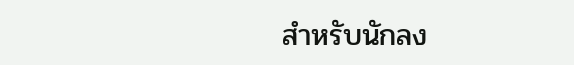สำหรับนักลง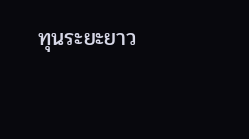ทุนระยะยาว